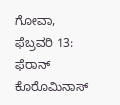ಗೋವಾ, ಫೆಬ್ರವರಿ 13: ಫೆರಾನ್ ಕೊರೊಮಿನಾಸ್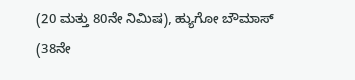(20 ಮತ್ತು 80ನೇ ನಿಮಿಷ), ಹ್ಯುಗೋ ಬೌಮಾಸ್ (38ನೇ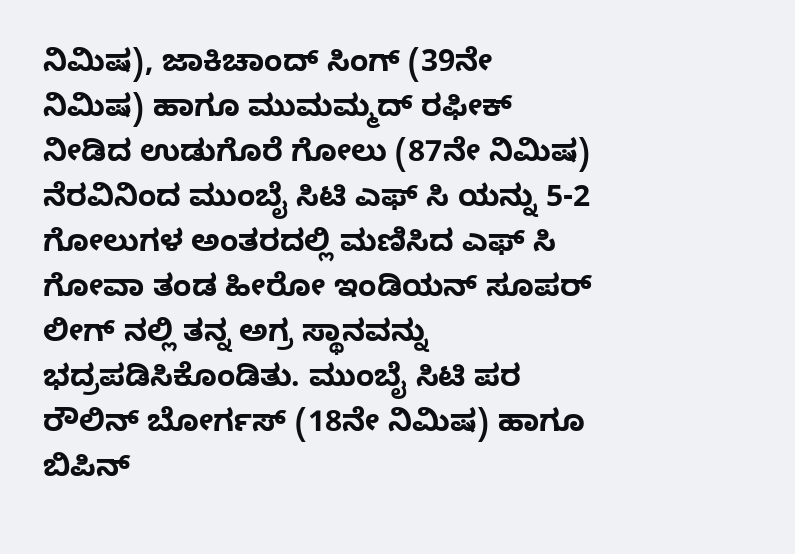ನಿಮಿಷ), ಜಾಕಿಚಾಂದ್ ಸಿಂಗ್ (39ನೇ ನಿಮಿಷ) ಹಾಗೂ ಮುಮಮ್ಮದ್ ರಫೀಕ್ ನೀಡಿದ ಉಡುಗೊರೆ ಗೋಲು (87ನೇ ನಿಮಿಷ) ನೆರವಿನಿಂದ ಮುಂಬೈ ಸಿಟಿ ಎಫ್ ಸಿ ಯನ್ನು 5-2 ಗೋಲುಗಳ ಅಂತರದಲ್ಲಿ ಮಣಿಸಿದ ಎಫ್ ಸಿ ಗೋವಾ ತಂಡ ಹೀರೋ ಇಂಡಿಯನ್ ಸೂಪರ್ ಲೀಗ್ ನಲ್ಲಿ ತನ್ನ ಅಗ್ರ ಸ್ಥಾನವನ್ನು ಭದ್ರಪಡಿಸಿಕೊಂಡಿತು. ಮುಂಬೈ ಸಿಟಿ ಪರ ರೌಲಿನ್ ಬೋರ್ಗಸ್ (18ನೇ ನಿಮಿಷ) ಹಾಗೂ ಬಿಪಿನ್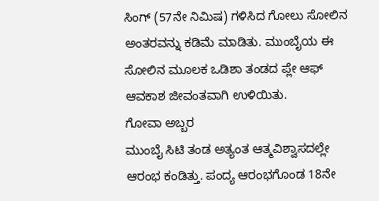ಸಿಂಗ್ (57ನೇ ನಿಮಿಷ) ಗಳಿಸಿದ ಗೋಲು ಸೋಲಿನ ಅಂತರವನ್ನು ಕಡಿಮೆ ಮಾಡಿತು. ಮುಂಬೈಯ ಈ ಸೋಲಿನ ಮೂಲಕ ಒಡಿಶಾ ತಂಡದ ಪ್ಲೇ ಆಫ್ ಆವಕಾಶ ಜೀವಂತವಾಗಿ ಉಳಿಯಿತು.
ಗೋವಾ ಅಬ್ಬರ
ಮುಂಬೈ ಸಿಟಿ ತಂಡ ಅತ್ಯಂತ ಆತ್ಮವಿಶ್ವಾಸದಲ್ಲೇ ಆರಂಭ ಕಂಡಿತ್ತು. ಪಂದ್ಯ ಆರಂಭಗೊಂಡ 18ನೇ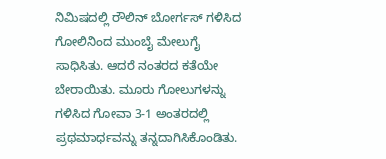ನಿಮಿಷದಲ್ಲಿ ರೌಲಿನ್ ಬೋರ್ಗಸ್ ಗಳಿಸಿದ ಗೋಲಿನಿಂದ ಮುಂಬೈ ಮೇಲುಗೈ ಸಾಧಿಸಿತು. ಆದರೆ ನಂತರದ ಕತೆಯೇ ಬೇರಾಯಿತು. ಮೂರು ಗೋಲುಗಳನ್ನು ಗಳಿಸಿದ ಗೋವಾ 3-1 ಅಂತರದಲ್ಲಿ ಪ್ರಥಮಾರ್ಧವನ್ನು ತನ್ನದಾಗಿಸಿಕೊಂಡಿತು.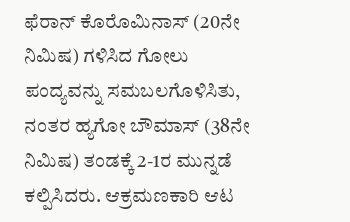ಫೆರಾನ್ ಕೊರೊಮಿನಾಸ್ (20ನೇ ನಿಮಿಷ) ಗಳಿಸಿದ ಗೋಲು ಪಂದ್ಯವನ್ನು ಸಮಬಲಗೊಳಿಸಿತು, ನಂತರ ಹ್ಯಗೋ ಬೌಮಾಸ್ (38ನೇ ನಿಮಿಷ) ತಂಡಕ್ಕೆ 2-1ರ ಮುನ್ನಡೆ ಕಲ್ಪಿಸಿದರು. ಆಕ್ರಮಣಕಾರಿ ಆಟ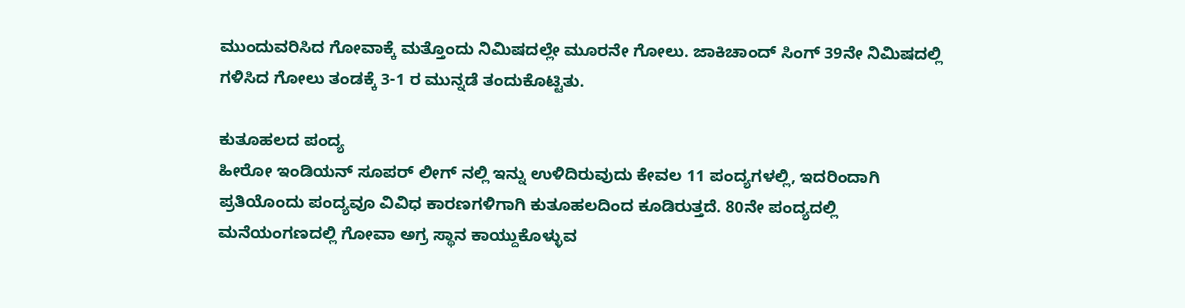ಮುಂದುವರಿಸಿದ ಗೋವಾಕ್ಕೆ ಮತ್ತೊಂದು ನಿಮಿಷದಲ್ಲೇ ಮೂರನೇ ಗೋಲು. ಜಾಕಿಚಾಂದ್ ಸಿಂಗ್ 39ನೇ ನಿಮಿಷದಲ್ಲಿ ಗಳಿಸಿದ ಗೋಲು ತಂಡಕ್ಕೆ 3-1 ರ ಮುನ್ನಡೆ ತಂದುಕೊಟ್ಟಿತು.

ಕುತೂಹಲದ ಪಂದ್ಯ
ಹೀರೋ ಇಂಡಿಯನ್ ಸೂಪರ್ ಲೀಗ್ ನಲ್ಲಿ ಇನ್ನು ಉಳಿದಿರುವುದು ಕೇವಲ 11 ಪಂದ್ಯಗಳಲ್ಲಿ, ಇದರಿಂದಾಗಿ ಪ್ರತಿಯೊಂದು ಪಂದ್ಯವೂ ವಿವಿಧ ಕಾರಣಗಳಿಗಾಗಿ ಕುತೂಹಲದಿಂದ ಕೂಡಿರುತ್ತದೆ. 80ನೇ ಪಂದ್ಯದಲ್ಲಿ ಮನೆಯಂಗಣದಲ್ಲಿ ಗೋವಾ ಅಗ್ರ ಸ್ಥಾನ ಕಾಯ್ದುಕೊಳ್ಳುವ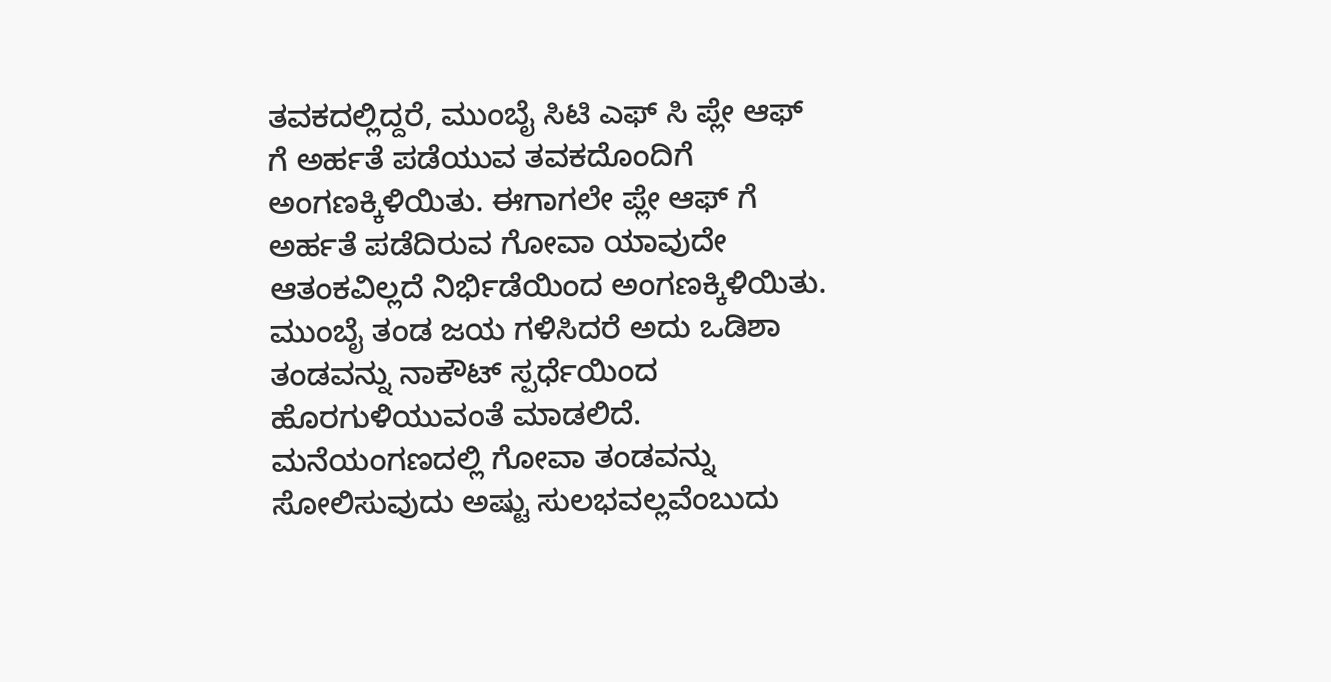ತವಕದಲ್ಲಿದ್ದರೆ, ಮುಂಬೈ ಸಿಟಿ ಎಫ್ ಸಿ ಪ್ಲೇ ಆಫ್ ಗೆ ಅರ್ಹತೆ ಪಡೆಯುವ ತವಕದೊಂದಿಗೆ ಅಂಗಣಕ್ಕಿಳಿಯಿತು. ಈಗಾಗಲೇ ಪ್ಲೇ ಆಫ್ ಗೆ ಅರ್ಹತೆ ಪಡೆದಿರುವ ಗೋವಾ ಯಾವುದೇ ಆತಂಕವಿಲ್ಲದೆ ನಿರ್ಭಿಡೆಯಿಂದ ಅಂಗಣಕ್ಕಿಳಿಯಿತು. ಮುಂಬೈ ತಂಡ ಜಯ ಗಳಿಸಿದರೆ ಅದು ಒಡಿಶಾ ತಂಡವನ್ನು ನಾಕೌಟ್ ಸ್ಪರ್ಧೆಯಿಂದ ಹೊರಗುಳಿಯುವಂತೆ ಮಾಡಲಿದೆ.
ಮನೆಯಂಗಣದಲ್ಲಿ ಗೋವಾ ತಂಡವನ್ನು ಸೋಲಿಸುವುದು ಅಷ್ಟು ಸುಲಭವಲ್ಲವೆಂಬುದು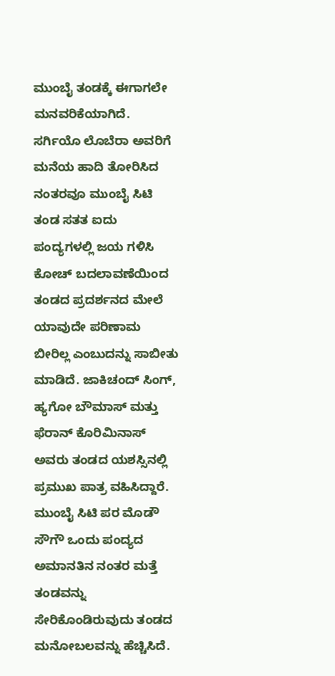ಮುಂಬೈ ತಂಡಕ್ಕೆ ಈಗಾಗಲೇ ಮನವರಿಕೆಯಾಗಿದೆ. ಸರ್ಗಿಯೊ ಲೊಬೆರಾ ಅವರಿಗೆ ಮನೆಯ ಹಾದಿ ತೋರಿಸಿದ ನಂತರವೂ ಮುಂಬೈ ಸಿಟಿ ತಂಡ ಸತತ ಐದು ಪಂದ್ಯಗಳಲ್ಲಿ ಜಯ ಗಳಿಸಿ ಕೋಚ್ ಬದಲಾವಣೆಯಿಂದ ತಂಡದ ಪ್ರದರ್ಶನದ ಮೇಲೆ ಯಾವುದೇ ಪರಿಣಾಮ ಬೀರಿಲ್ಲ ಎಂಬುದನ್ನು ಸಾಬೀತು ಮಾಡಿದೆ. ಜಾಕಿಚಂದ್ ಸಿಂಗ್, ಹ್ಯಗೋ ಬೌಮಾಸ್ ಮತ್ತು ಫೆರಾನ್ ಕೊರಿಮಿನಾಸ್ ಅವರು ತಂಡದ ಯಶಸ್ಸಿನಲ್ಲಿ ಪ್ರಮುಖ ಪಾತ್ರ ವಹಿಸಿದ್ದಾರೆ.
ಮುಂಬೈ ಸಿಟಿ ಪರ ಮೊಡೌ ಸೌಗೌ ಒಂದು ಪಂದ್ಯದ ಅಮಾನತಿನ ನಂತರ ಮತ್ತೆ ತಂಡವನ್ನು ಸೇರಿಕೊಂಡಿರುವುದು ತಂಡದ ಮನೋಬಲವನ್ನು ಹೆಚ್ಚಿಸಿದೆ.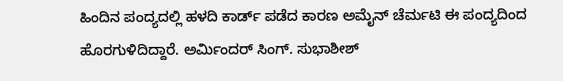ಹಿಂದಿನ ಪಂದ್ಯದಲ್ಲಿ ಹಳದಿ ಕಾರ್ಡ್ ಪಡೆದ ಕಾರಣ ಅಮೈನ್ ಚೆರ್ಮಟಿ ಈ ಪಂದ್ಯದಿಂದ ಹೊರಗುಳಿದಿದ್ದಾರೆ. ಅರ್ಮಿಂದರ್ ಸಿಂಗ್. ಸುಭಾಶೀಶ್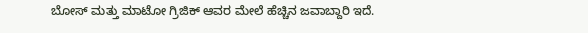ಬೋಸ್ ಮತ್ತು ಮಾಟೋ ಗ್ರಿಜಿಕ್ ಆವರ ಮೇಲೆ ಹೆಚ್ಚಿನ ಜವಾಬ್ದಾರಿ ಇದೆ.